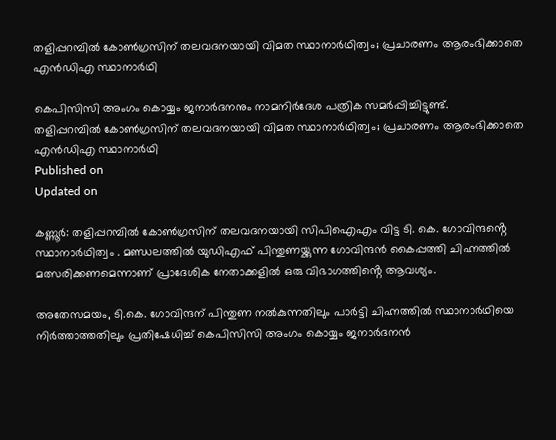തളിപ്പറമ്പിൽ കോൺഗ്രസിന് തലവദനയായി വിമത സ്ഥാനാർഥിത്വം; പ്രചാരണം ആരംഭിക്കാതെ എൻഡിഎ സ്ഥാനാർഥി

കെപിസിസി അംഗം കൊയ്യം ജനാർദനനും നാമനിർദേശ പത്രിക സമർപ്പിച്ചിട്ടുണ്ട്.
തളിപ്പറമ്പിൽ കോൺഗ്രസിന് തലവദനയായി വിമത സ്ഥാനാർഥിത്വം; പ്രചാരണം ആരംഭിക്കാതെ എൻഡിഎ സ്ഥാനാർഥി
Published on
Updated on

കണ്ണൂർ: തളിപ്പറമ്പിൽ കോൺഗ്രസിന് തലവദനയായി സിപിഐഎം വിട്ട ടി. കെ. ഗോവിന്ദൻ്റെ സ്ഥാനാർഥിത്വം . മണ്ഡലത്തിൽ യുഡിഎഫ് പിന്തുണയ്ക്കുന്ന ഗോവിന്ദൻ കൈപ്പത്തി ചിഹ്നത്തിൽ മത്സരിക്കണമെന്നാണ് പ്രാദേശിക നേതാക്കളിൽ ഒരു വിഭാഗത്തിൻ്റെ ആവശ്യം.

അതേസമയം, ടി.കെ. ഗോവിന്ദന് പിന്തുണ നൽകുന്നതിലും പാർട്ടി ചിഹ്നത്തിൽ സ്ഥാനാർഥിയെ നിർത്താത്തതിലും പ്രതിഷേധിച്ച് കെപിസിസി അംഗം കൊയ്യം ജനാർദനൻ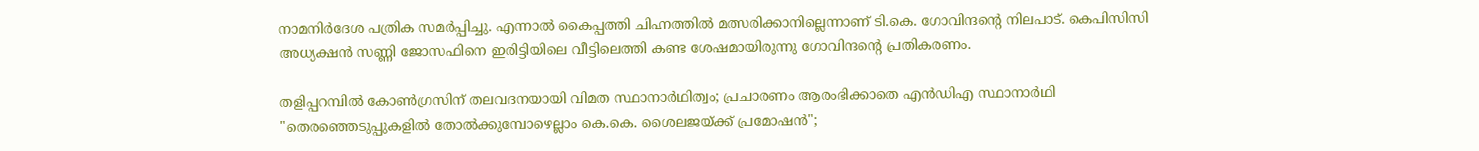നാമനിർദേശ പത്രിക സമർപ്പിച്ചു. എന്നാൽ കൈപ്പത്തി ചിഹ്നത്തിൽ മത്സരിക്കാനില്ലെന്നാണ് ടി.കെ. ഗോവിന്ദൻ്റെ നിലപാട്. കെപിസിസി അധ്യക്ഷൻ സണ്ണി ജോസഫിനെ ഇരിട്ടിയിലെ വീട്ടിലെത്തി കണ്ട ശേഷമായിരുന്നു ഗോവിന്ദൻ്റെ പ്രതികരണം.

തളിപ്പറമ്പിൽ കോൺഗ്രസിന് തലവദനയായി വിമത സ്ഥാനാർഥിത്വം; പ്രചാരണം ആരംഭിക്കാതെ എൻഡിഎ സ്ഥാനാർഥി
"തെരഞ്ഞെടുപ്പുകളിൽ തോൽക്കുമ്പോഴെല്ലാം കെ.കെ. ശൈലജയ്ക്ക് പ്രമോഷൻ";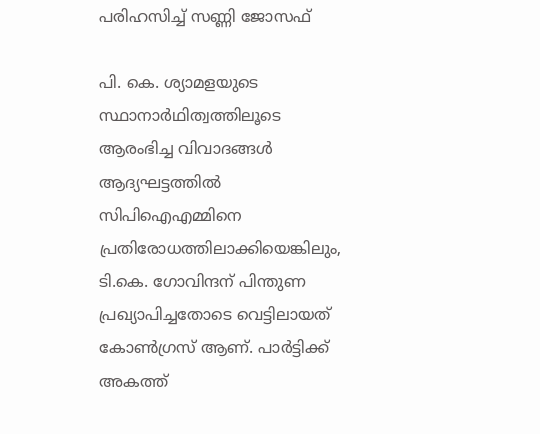പരിഹസിച്ച് സണ്ണി ജോസഫ്

പി. കെ. ശ്യാമളയുടെ സ്ഥാനാർഥിത്വത്തിലൂടെ ആരംഭിച്ച വിവാദങ്ങൾ ആദ്യഘട്ടത്തിൽ സിപിഐഎമ്മിനെ പ്രതിരോധത്തിലാക്കിയെങ്കിലും, ടി.കെ. ഗോവിന്ദന് പിന്തുണ പ്രഖ്യാപിച്ചതോടെ വെട്ടിലായത് കോൺഗ്രസ് ആണ്. പാർട്ടിക്ക് അകത്ത്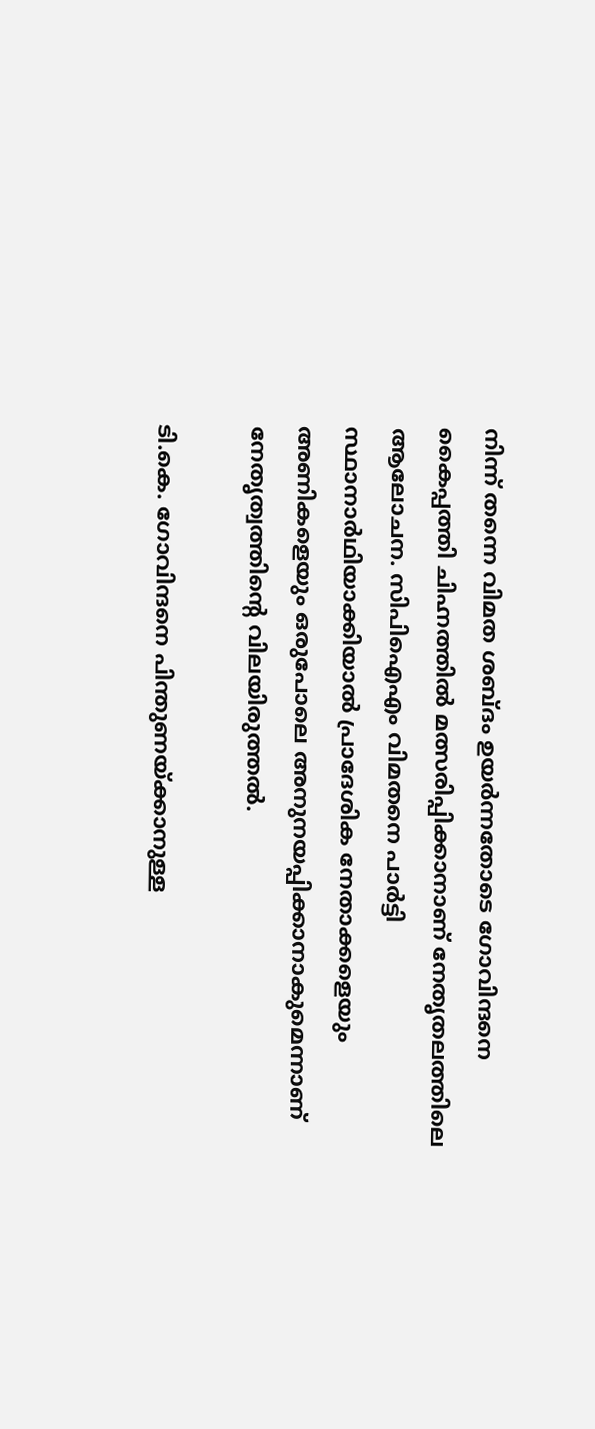നിന്ന് തന്നെ വിമത ശബ്ദം ഉയർന്നതോടെ ഗോവിന്ദനെ കൈപ്പത്തി ചിഹ്നത്തിൽ മത്സരിപ്പിക്കാനാണ് നേതൃതലത്തിലെ ആലോചന. സിപിഐഎം വിമതനെ പാർട്ടി സ്ഥാനാർഥിയാക്കിയാൽ പ്രാദേശിക നേതാക്കളെയും അണികളെയും ഒരുപോലെ അനുനയപ്പിക്കാനാകുമെന്നാണ് നേതൃത്വത്തിൻ്റെ വിലയിരുത്തൽ.

ടി.കെ. ഗോവിന്ദനെ പിന്തുണയ്ക്കാനുള്ള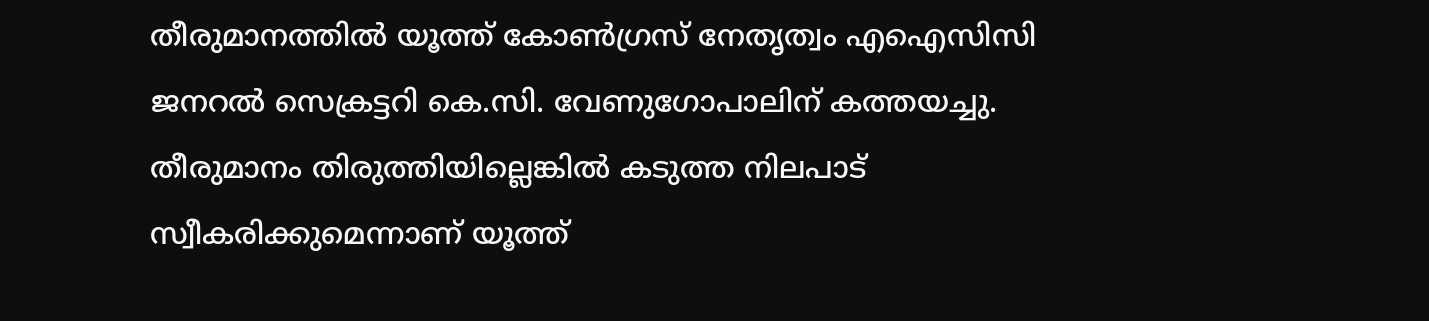തീരുമാനത്തിൽ യൂത്ത് കോൺഗ്രസ് നേതൃത്വം എഐസിസി ജനറൽ സെക്രട്ടറി കെ.സി. വേണുഗോപാലിന് കത്തയച്ചു. തീരുമാനം തിരുത്തിയില്ലെങ്കിൽ കടുത്ത നിലപാട് സ്വീകരിക്കുമെന്നാണ് യൂത്ത്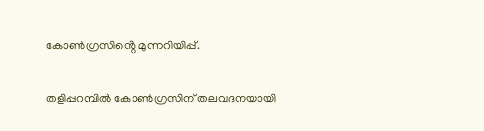കോൺഗ്രസിൻ്റെ മുന്നറിയിപ്പ്.

തളിപ്പറമ്പിൽ കോൺഗ്രസിന് തലവദനയായി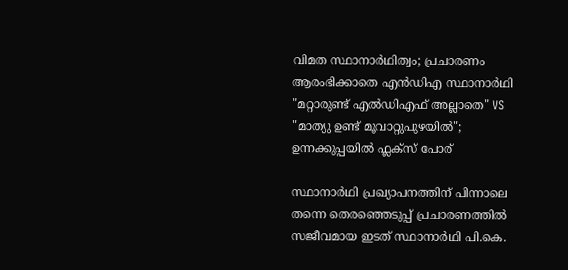വിമത സ്ഥാനാർഥിത്വം; പ്രചാരണം ആരംഭിക്കാതെ എൻഡിഎ സ്ഥാനാർഥി
"മറ്റാരുണ്ട് എൽഡിഎഫ് അല്ലാതെ" VS "മാത്യു ഉണ്ട് മൂവാറ്റുപുഴയിൽ"; ഉന്നക്കുപ്പയിൽ ഫ്ലക്സ് പോര്

സ്ഥാനാർഥി പ്രഖ്യാപനത്തിന് പിന്നാലെ തന്നെ തെരഞ്ഞെടുപ്പ് പ്രചാരണത്തിൽ സജീവമായ ഇടത് സ്ഥാനാർഥി പി.കെ.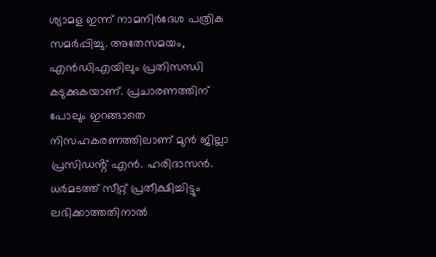ശ്യാമള ഇന്ന് നാമനിർദേശ പത്രിക സമർപ്പിച്ചു. അതേസമയം, എൻഡിഎയിലും പ്രതിസന്ധി കടുക്കുകയാണ്. പ്രചാരണത്തിന് പോലും ഇറങ്ങാതെ നിസഹകരണത്തിലാണ് മുൻ ജില്ലാ പ്രസിഡൻ്റ് എൻ. ഹരിദാസൻ. ധർമടത്ത് സീറ്റ് പ്രതീക്ഷിച്ചിട്ടും ലഭിക്കാത്തതിനാൽ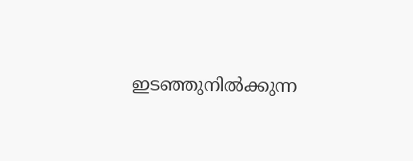ഇടഞ്ഞുനിൽക്കുന്ന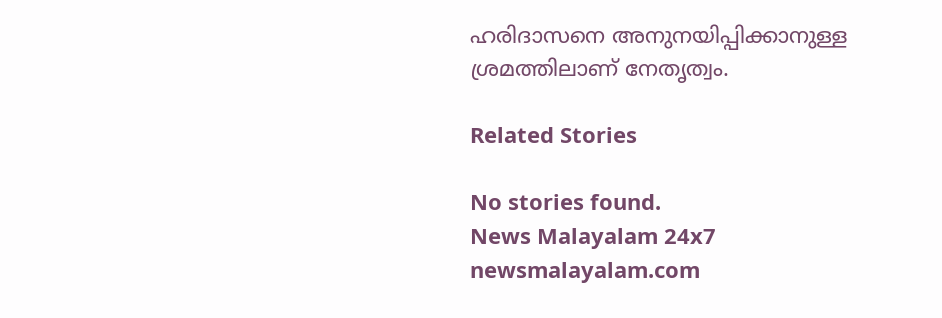ഹരിദാസനെ അനുനയിപ്പിക്കാനുള്ള ശ്രമത്തിലാണ് നേതൃത്വം.

Related Stories

No stories found.
News Malayalam 24x7
newsmalayalam.com